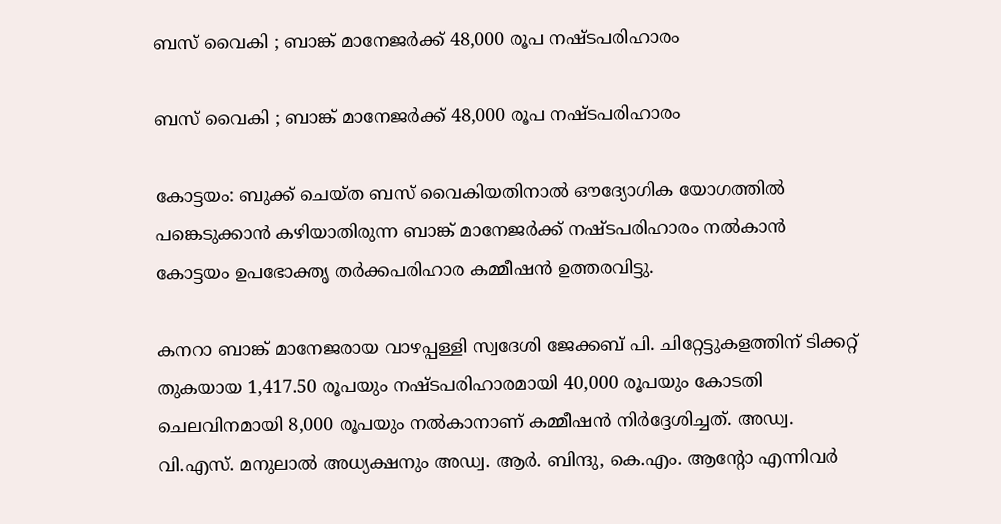ബസ് വൈകി ; ബാങ്ക് മാനേജര്‍ക്ക് 48,000 രൂപ നഷ്ടപരിഹാരം

ബസ് വൈകി ; ബാങ്ക് മാനേജര്‍ക്ക് 48,000 രൂപ നഷ്ടപരിഹാരം

കോട്ടയം: ബുക്ക് ചെയ്ത ബസ് വൈകിയതിനാൽ ഔദ്യോഗിക യോഗത്തിൽ പങ്കെടുക്കാൻ കഴിയാതിരുന്ന ബാങ്ക് മാനേജര്‍ക്ക് നഷ്ടപരിഹാരം നൽകാൻ കോട്ടയം ഉപഭോക്തൃ തര്‍ക്കപരിഹാര കമ്മീഷൻ ഉത്തരവിട്ടു.

കനറാ ബാങ്ക് മാനേജരായ വാഴപ്പള്ളി സ്വദേശി ജേക്കബ് പി. ചിറ്റേട്ടുകളത്തിന് ടിക്കറ്റ് തുകയായ 1,417.50 രൂപയും നഷ്ടപരിഹാരമായി 40,000 രൂപയും കോടതി ചെലവിനമായി 8,000 രൂപയും നൽകാനാണ് കമ്മീഷൻ നിർദ്ദേശിച്ചത്. അഡ്വ. വി.എസ്. മനുലാൽ അധ്യക്ഷനും അഡ്വ. ആർ. ബിന്ദു, കെ.എം. ആന്റോ എന്നിവർ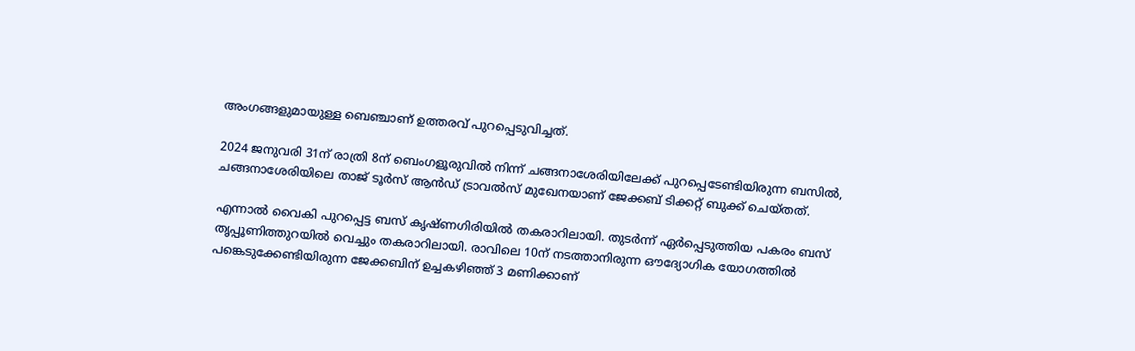അംഗങ്ങളുമായുള്ള ബെഞ്ചാണ് ഉത്തരവ് പുറപ്പെടുവിച്ചത്.

2024 ജനുവരി 31ന് രാത്രി 8ന് ബെംഗളൂരുവിൽ നിന്ന് ചങ്ങനാശേരിയിലേക്ക് പുറപ്പെടേണ്ടിയിരുന്ന ബസിൽ, ചങ്ങനാശേരിയിലെ താജ് ടൂര്‍സ് ആൻഡ് ട്രാവൽസ് മുഖേനയാണ് ജേക്കബ് ടിക്കറ്റ് ബുക്ക് ചെയ്തത്.

എന്നാൽ വൈകി പുറപ്പെട്ട ബസ് കൃഷ്ണഗിരിയിൽ തകരാറിലായി. തുടർന്ന് ഏർപ്പെടുത്തിയ പകരം ബസ് തൃപ്പൂണിത്തുറയിൽ വെച്ചും തകരാറിലായി. രാവിലെ 10ന് നടത്താനിരുന്ന ഔദ്യോഗിക യോഗത്തിൽ പങ്കെടുക്കേണ്ടിയിരുന്ന ജേക്കബിന് ഉച്ചകഴിഞ്ഞ് 3 മണിക്കാണ്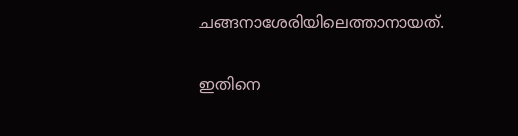ചങ്ങനാശേരിയിലെത്താനായത്.

ഇതിനെ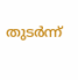തുടർന്ന്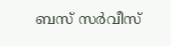ബസ് സർവീസ്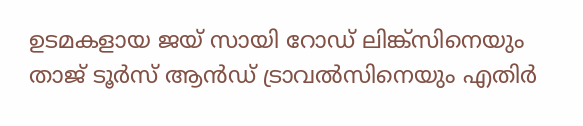ഉടമകളായ ജയ് സായി റോഡ് ലിങ്ക്സിനെയും താജ് ടൂര്‍സ് ആൻഡ് ട്രാവൽസിനെയും എതിര്‍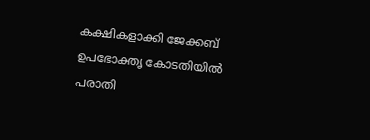കക്ഷികളാക്കി ജേക്കബ് ഉപഭോക്തൃ കോടതിയിൽ പരാതി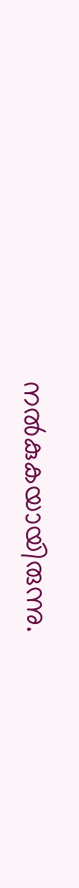നൽകുകയായിരുന്നു.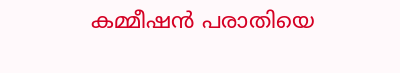കമ്മീഷൻ പരാതിയെ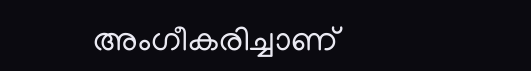അംഗീകരിച്ചാണ്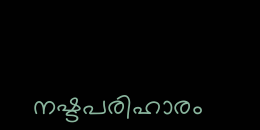നഷ്ടപരിഹാരം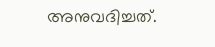അനുവദിച്ചത്.